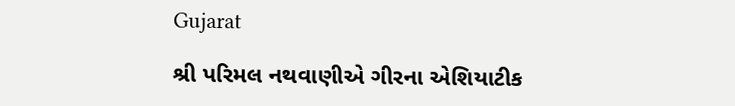Gujarat

શ્રી પરિમલ નથવાણીએ ગીરના એશિયાટીક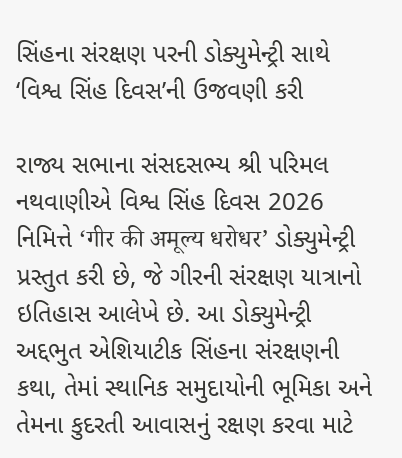સિંહના સંરક્ષણ પરની ડોક્યુમેન્ટ્રી સાથે ‘વિશ્વ સિંહ દિવસ’ની ઉજવણી કરી

રાજ્ય સભાના સંસદસભ્ય શ્રી પરિમલ નથવાણીએ વિશ્વ સિંહ દિવસ 2026 નિમિત્તે ‘गीर की अमूल्य धरोधर’ ડોક્યુમેન્ટ્રી પ્રસ્તુત કરી છે, જે ગીરની સંરક્ષણ યાત્રાનો ઇતિહાસ આલેખે છે. આ ડોક્યુમેન્ટ્રી અદ્દભુત એશિયાટીક સિંહના સંરક્ષણની કથા, તેમાં સ્થાનિક સમુદાયોની ભૂમિકા અને તેમના કુદરતી આવાસનું રક્ષણ કરવા માટે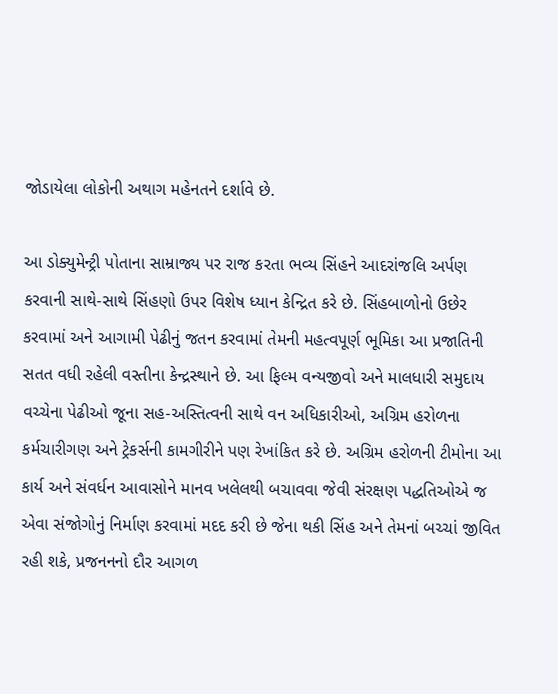જોડાયેલા લોકોની અથાગ મહેનતને દર્શાવે છે.

આ ડોક્યુમેન્ટ્રી પોતાના સામ્રાજ્ય પર રાજ કરતા ભવ્ય સિંહને આદરાંજલિ અર્પણ કરવાની સાથે-સાથે સિંહણો ઉપર વિશેષ ધ્યાન કેન્દ્રિત કરે છે. સિંહબાળોનો ઉછેર કરવામાં અને આગામી પેઢીનું જતન કરવામાં તેમની મહત્વપૂર્ણ ભૂમિકા આ પ્રજાતિની સતત વધી રહેલી વસ્તીના કેન્દ્રસ્થાને છે. આ ફિલ્મ વન્યજીવો અને માલધારી સમુદાય વચ્ચેના પેઢીઓ જૂના સહ-અસ્તિત્વની સાથે વન અધિકારીઓ, અગ્રિમ હરોળના કર્મચારીગણ અને ટ્રેકર્સની કામગીરીને પણ રેખાંકિત કરે છે. અગ્રિમ હરોળની ટીમોના આ કાર્ય અને સંવર્ધન આવાસોને માનવ ખલેલથી બચાવવા જેવી સંરક્ષણ પદ્ધતિઓએ જ એવા સંજોગોનું નિર્માણ કરવામાં મદદ કરી છે જેના થકી સિંહ અને તેમનાં બચ્ચાં જીવિત રહી શકે, પ્રજનનનો દૌર આગળ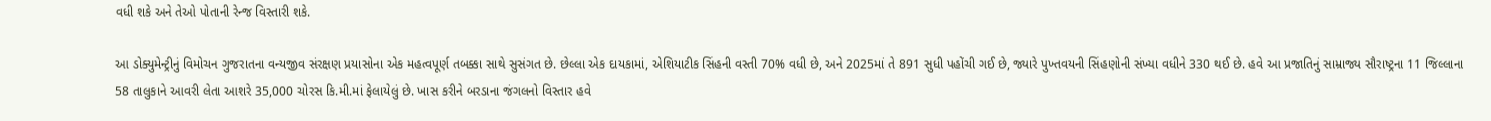વધી શકે અને તેઓ પોતાની રેન્જ વિસ્તારી શકે.

આ ડોક્યુમેન્ટ્રીનું વિમોચન ગુજરાતના વન્યજીવ સંરક્ષણ પ્રયાસોના એક મહત્વપૂર્ણ તબક્કા સાથે સુસંગત છે. છેલ્લા એક દાયકામાં, એશિયાટીક સિંહની વસ્તી 70% વધી છે, અને 2025માં તે 891 સુધી પહોંચી ગઈ છે, જ્યારે પુખ્તવયની સિંહણોની સંખ્યા વધીને 330 થઈ છે. હવે આ પ્રજાતિનું સામ્રાજ્ય સૌરાષ્ટ્રના 11 જિલ્લાના 58 તાલુકાને આવરી લેતા આશરે 35,000 ચોરસ કિ.મી.માં ફેલાયેલું છે. ખાસ કરીને બરડાના જંગલનો વિસ્તાર હવે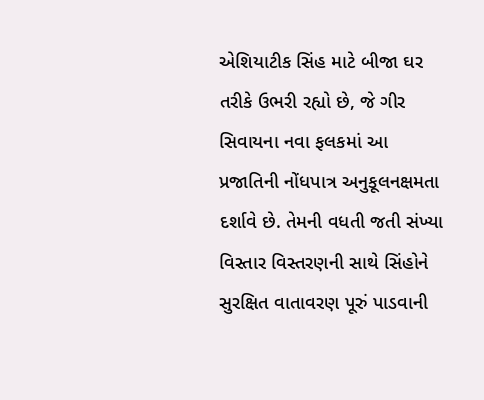એશિયાટીક સિંહ માટે બીજા ઘર તરીકે ઉભરી રહ્યો છે, જે ગીર સિવાયના નવા ફલકમાં આ પ્રજાતિની નોંધપાત્ર અનુકૂલનક્ષમતા દર્શાવે છે. તેમની વધતી જતી સંખ્યા વિસ્તાર વિસ્તરણની સાથે સિંહોને સુરક્ષિત વાતાવરણ પૂરું પાડવાની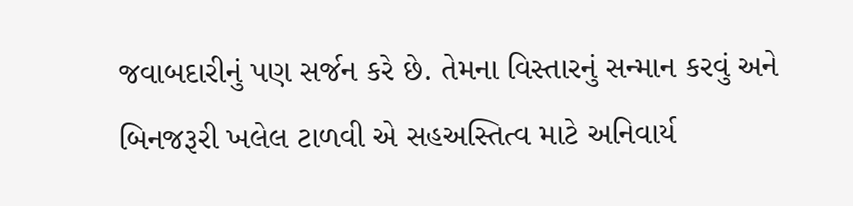જવાબદારીનું પણ સર્જન કરે છે. તેમના વિસ્તારનું સન્માન કરવું અને બિનજરૂરી ખલેલ ટાળવી એ સહઅસ્તિત્વ માટે અનિવાર્ય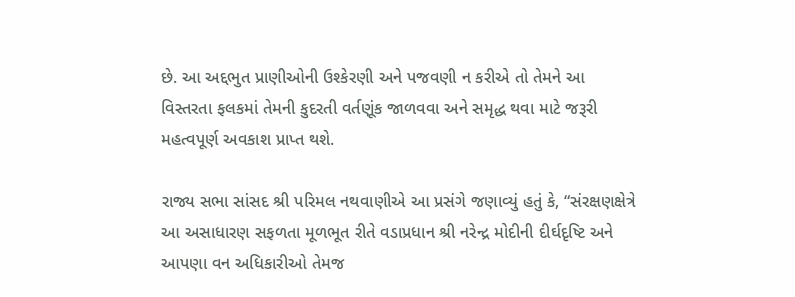છે. આ અદ્દભુત પ્રાણીઓની ઉશ્કેરણી અને પજવણી ન કરીએ તો તેમને આ વિસ્તરતા ફલકમાં તેમની કુદરતી વર્તણૂંક જાળવવા અને સમૃદ્ધ થવા માટે જરૂરી મહત્વપૂર્ણ અવકાશ પ્રાપ્ત થશે.

રાજ્ય સભા સાંસદ શ્રી પરિમલ નથવાણીએ આ પ્રસંગે જણાવ્યું હતું કે, “સંરક્ષણક્ષેત્રે આ અસાધારણ સફળતા મૂળભૂત રીતે વડાપ્રધાન શ્રી નરેન્દ્ર મોદીની દીર્ઘદૃષ્ટિ અને આપણા વન અધિકારીઓ તેમજ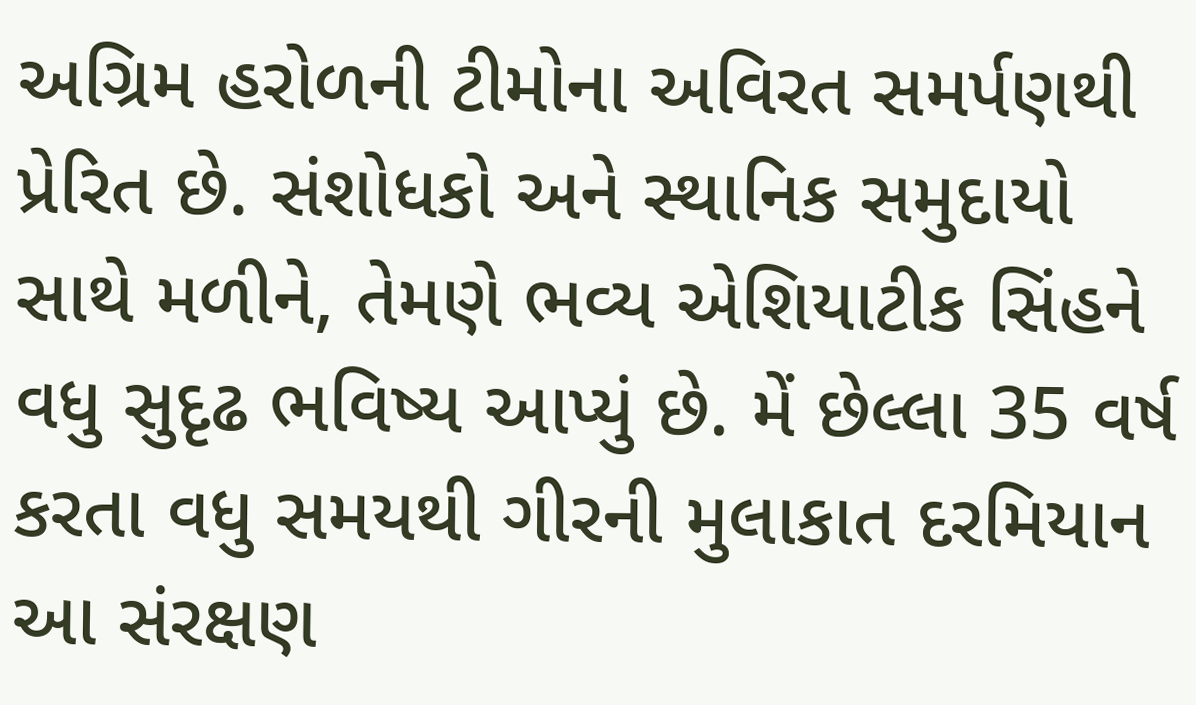અગ્રિમ હરોળની ટીમોના અવિરત સમર્પણથી પ્રેરિત છે. સંશોધકો અને સ્થાનિક સમુદાયો સાથે મળીને, તેમણે ભવ્ય એશિયાટીક સિંહને વધુ સુદૃઢ ભવિષ્ય આપ્યું છે. મેં છેલ્લા 35 વર્ષ કરતા વધુ સમયથી ગીરની મુલાકાત દરમિયાન આ સંરક્ષણ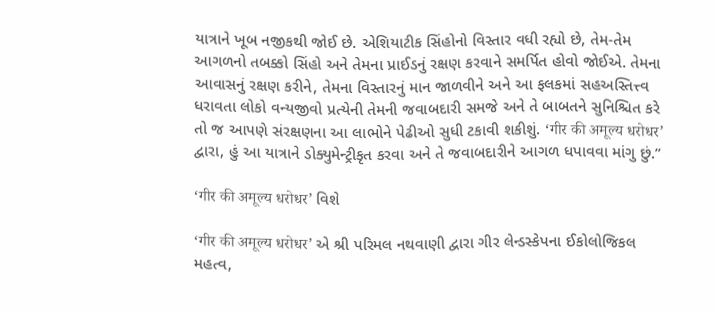યાત્રાને ખૂબ નજીકથી જોઈ છે. એશિયાટીક સિંહોનો વિસ્તાર વધી રહ્યો છે, તેમ-તેમ આગળનો તબક્કો સિંહો અને તેમના પ્રાઈડનું રક્ષણ કરવાને સમર્પિત હોવો જોઈએ. તેમના આવાસનું રક્ષણ કરીને, તેમના વિસ્તારનું માન જાળવીને અને આ ફલકમાં સહઅસ્તિત્ત્વ ધરાવતા લોકો વન્યજીવો પ્રત્યેની તેમની જવાબદારી સમજે અને તે બાબતને સુનિશ્ચિત કરે તો જ આપણે સંરક્ષણના આ લાભોને પેઢીઓ સુધી ટકાવી શકીશું. ‘गीर की अमूल्य धरोधर’ દ્વારા, હું આ યાત્રાને ડોક્યુમેન્ટ્રીકૃત કરવા અને તે જવાબદારીને આગળ ધપાવવા માંગુ છું.”

‘गीर की अमूल्य धरोधर’ વિશે

‘गीर की अमूल्य धरोधर’ એ શ્રી પરિમલ નથવાણી દ્વારા ગીર લેન્ડસ્કેપના ઈકોલોજિકલ મહત્વ,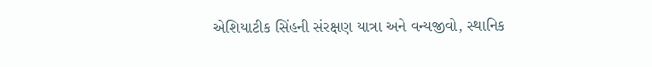એશિયાટીક સિંહની સંરક્ષણ યાત્રા અને વન્યજીવો, સ્થાનિક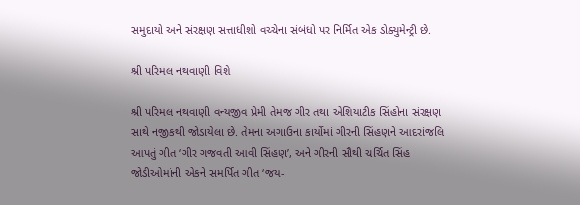સમુદાયો અને સંરક્ષણ સત્તાધીશો વચ્ચેના સંબંધો પર નિર્મિત એક ડોક્યુમેન્ટ્રી છે.

શ્રી પરિમલ નથવાણી વિશે

શ્રી પરિમલ નથવાણી વન્યજીવ પ્રેમી તેમજ ગીર તથા એશિયાટીક સિંહોના સંરક્ષણ સાથે નજીકથી જોડાયેલા છે. તેમના અગાઉના કાર્યોમાં ગીરની સિંહણને આદરાંજલિ આપતું ગીત ‘ગીર ગજવતી આવી સિંહણ’, અને ગીરની સૌથી ચર્ચિત સિંહ જોડીઓમાંની એકને સમર્પિત ગીત ‘જય-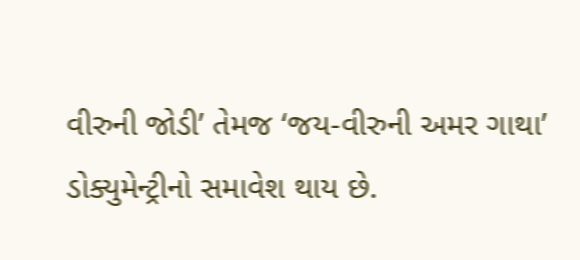વીરુની જોડી’ તેમજ ‘જય-વીરુની અમર ગાથા’ ડોક્યુમેન્ટ્રીનો સમાવેશ થાય છે.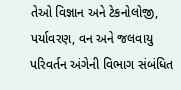તેઓ વિજ્ઞાન અને ટેકનોલોજી, પર્યાવરણ, વન અને જલવાયુ પરિવર્તન અંગેની વિભાગ સંબંધિત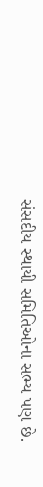સંસદીય સ્થાયી સમિતિઓના સભ્ય પણ છે.